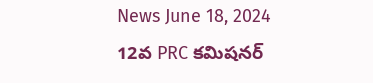News June 18, 2024
12వ PRC కమిషనర్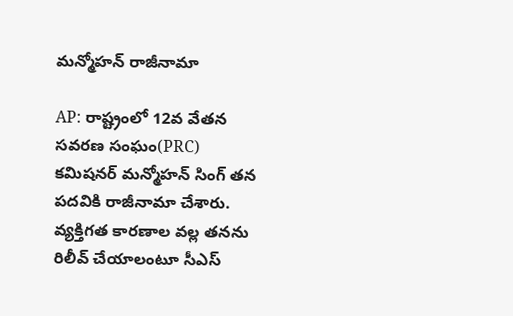మన్మోహన్ రాజీనామా

AP: రాష్ట్రంలో 12వ వేతన సవరణ సంఘం(PRC) కమిషనర్ మన్మోహన్ సింగ్ తన పదవికి రాజీనామా చేశారు. వ్యక్తిగత కారణాల వల్ల తనను రిలీవ్ చేయాలంటూ సీఎస్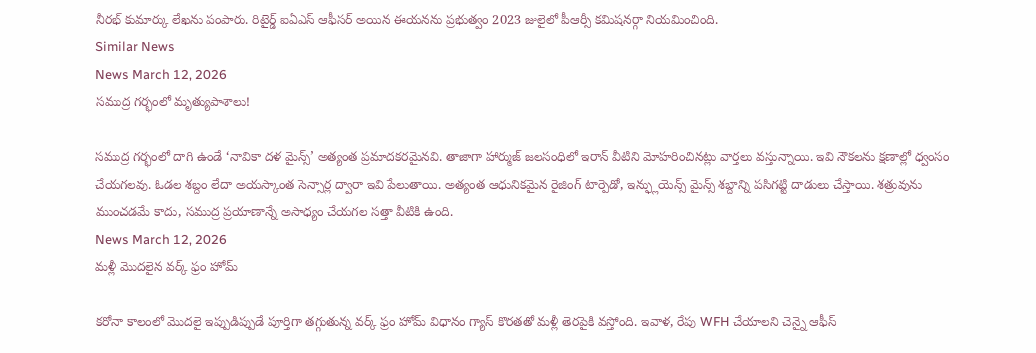నీరభ్ కుమార్కు లేఖను పంపారు. రిటైర్డ్ ఐఏఎస్ ఆఫీసర్ అయిన ఈయనను ప్రభుత్వం 2023 జులైలో పీఆర్సీ కమిషనర్గా నియమించింది.
Similar News
News March 12, 2026
సముద్ర గర్భంలో మృత్యుపాశాలు!

సముద్ర గర్భంలో దాగి ఉండే ‘నావికా దళ మైన్స్’ అత్యంత ప్రమాదకరమైనవి. తాజాగా హార్ముజ్ జలసంధిలో ఇరాన్ వీటిని మోహరించినట్లు వార్తలు వస్తున్నాయి. ఇవి నౌకలను క్షణాల్లో ధ్వంసం చేయగలవు. ఓడల శబ్దం లేదా అయస్కాంత సెన్సార్ల ద్వారా ఇవి పేలుతాయి. అత్యంత ఆధునికమైన రైజింగ్ టార్పెడో, ఇన్ఫ్లుయెన్స్ మైన్స్ శబ్దాన్ని పసిగట్టి దాడులు చేస్తాయి. శత్రువును ముంచడమే కాదు, సముద్ర ప్రయాణాన్నే అసాధ్యం చేయగల సత్తా వీటికి ఉంది.
News March 12, 2026
మళ్లీ మొదలైన వర్క్ ఫ్రం హోమ్

కరోనా కాలంలో మొదలై ఇప్పుడిప్పుడే పూర్తిగా తగ్గుతున్న వర్క్ ఫ్రం హోమ్ విధానం గ్యాస్ కొరతతో మళ్లీ తెరపైకి వస్తోంది. ఇవాళ, రేపు WFH చేయాలని చెన్నై ఆఫీస్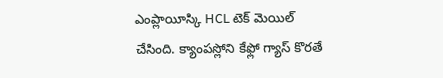ఎంప్లాయీస్కి HCL టెక్ మెయిల్ చేసింది. క్యాంపస్లోని కేఫ్లో గ్యాస్ కొరతే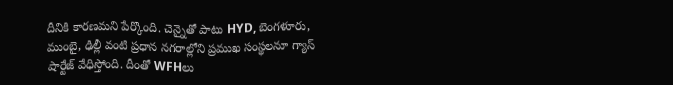దీనికి కారణమని పేర్కొంది. చెన్నైతో పాటు HYD, బెంగళూరు, ముంబై, ఢిల్లీ వంటి ప్రధాన నగరాల్లోని ప్రముఖ సంస్థలనూ గ్యాస్ షార్టేజ్ వేధిస్తోంది. దీంతో WFHలు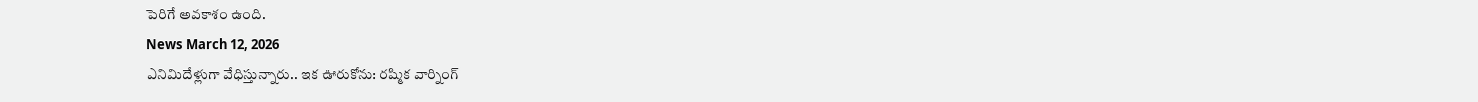పెరిగే అవకాశం ఉంది.
News March 12, 2026
ఎనిమిదేళ్లుగా వేధిస్తున్నారు.. ఇక ఊరుకోను: రష్మిక వార్నింగ్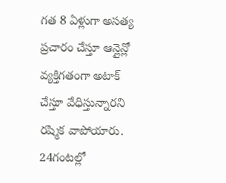గత 8 ఏళ్లుగా అసత్య ప్రచారం చేస్తూ ఆన్లైన్లో వ్యక్తిగతంగా అటాక్ చేస్తూ వేధిస్తున్నారని రష్మిక వాపోయారు. 24గంటల్లో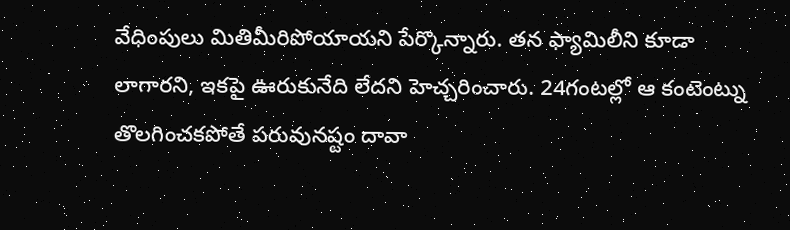వేధింపులు మితిమీరిపోయాయని పేర్కొన్నారు. తన ఫ్యామిలీని కూడా లాగారని, ఇకపై ఊరుకునేది లేదని హెచ్చరించారు. 24గంటల్లో ఆ కంటెంట్ను తొలగించకపోతే పరువునష్టం దావా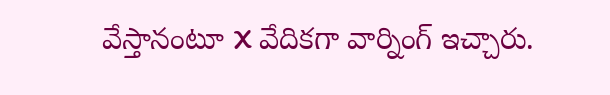వేస్తానంటూ X వేదికగా వార్నింగ్ ఇచ్చారు.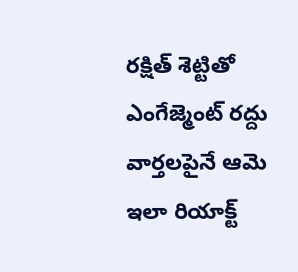రక్షిత్ శెట్టితో ఎంగేజ్మెంట్ రద్దు వార్తలపైనే ఆమె ఇలా రియాక్ట్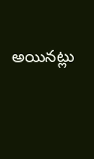అయినట్లు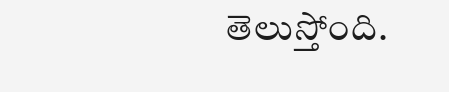తెలుస్తోంది.